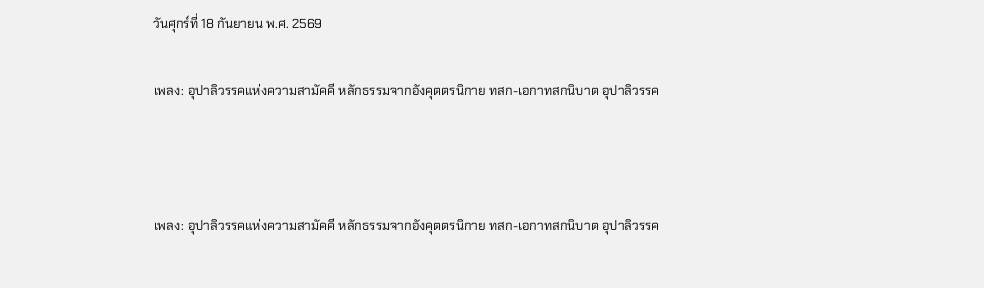วันศุกร์ที่ 18 กันยายน พ.ศ. 2569

เพลง: อุปาลิวรรคแห่งความสามัคคี หลักธรรมจากอังคุตตรนิกาย ทสก-เอกาทสกนิบาต อุปาลิวรรค



เพลง: อุปาลิวรรคแห่งความสามัคคี หลักธรรมจากอังคุตตรนิกาย ทสก-เอกาทสกนิบาต อุปาลิวรรค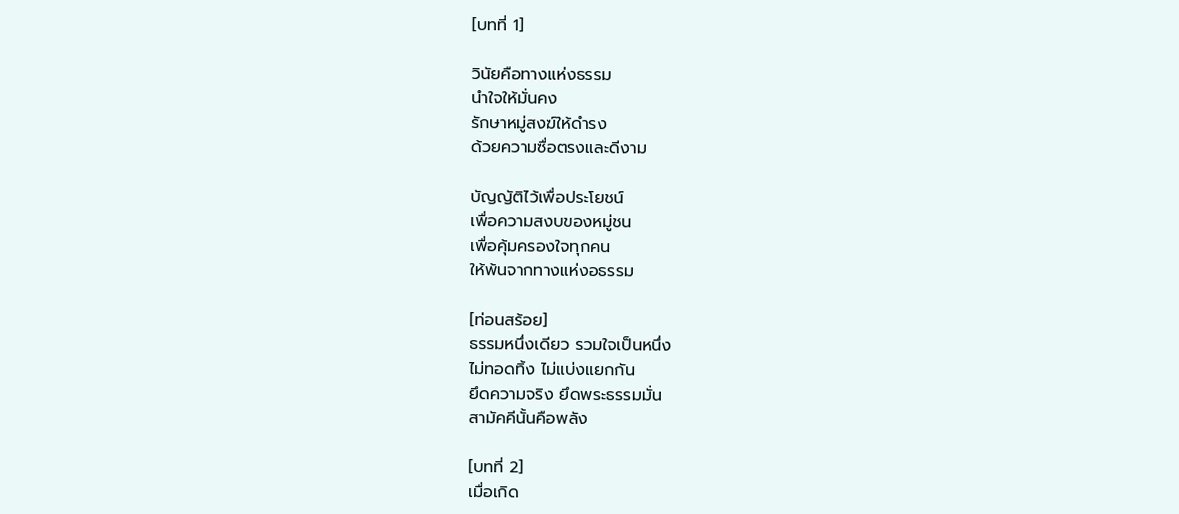[บทที่ 1]

วินัยคือทางแห่งธรรม
นำใจให้มั่นคง
รักษาหมู่สงฆ์ให้ดำรง
ด้วยความซื่อตรงและดีงาม

บัญญัติไว้เพื่อประโยชน์
เพื่อความสงบของหมู่ชน
เพื่อคุ้มครองใจทุกคน
ให้พ้นจากทางแห่งอธรรม

[ท่อนสร้อย]
ธรรมหนึ่งเดียว รวมใจเป็นหนึ่ง
ไม่ทอดทิ้ง ไม่แบ่งแยกกัน
ยึดความจริง ยึดพระธรรมมั่น
สามัคคีนั้นคือพลัง

[บทที่ 2]
เมื่อเกิด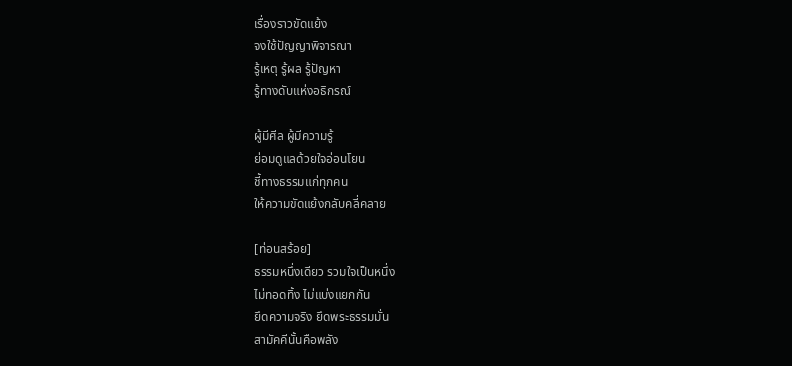เรื่องราวขัดแย้ง
จงใช้ปัญญาพิจารณา
รู้เหตุ รู้ผล รู้ปัญหา
รู้ทางดับแห่งอธิกรณ์

ผู้มีศีล ผู้มีความรู้
ย่อมดูแลด้วยใจอ่อนโยน
ชี้ทางธรรมแก่ทุกคน
ให้ความขัดแย้งกลับคลี่คลาย

[ท่อนสร้อย]
ธรรมหนึ่งเดียว รวมใจเป็นหนึ่ง
ไม่ทอดทิ้ง ไม่แบ่งแยกกัน
ยึดความจริง ยึดพระธรรมมั่น
สามัคคีนั้นคือพลัง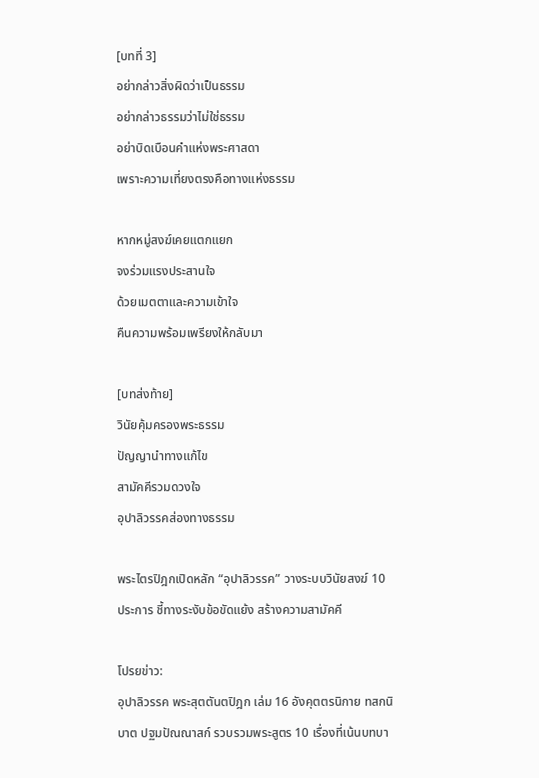[บทที่ 3]
อย่ากล่าวสิ่งผิดว่าเป็นธรรม
อย่ากล่าวธรรมว่าไม่ใช่ธรรม
อย่าบิดเบือนคำแห่งพระศาสดา
เพราะความเที่ยงตรงคือทางแห่งธรรม

หากหมู่สงฆ์เคยแตกแยก
จงร่วมแรงประสานใจ
ด้วยเมตตาและความเข้าใจ
คืนความพร้อมเพรียงให้กลับมา

[บทส่งท้าย]
วินัยคุ้มครองพระธรรม
ปัญญานำทางแก้ไข
สามัคคีรวมดวงใจ
อุปาลิวรรคส่องทางธรรม

พระไตรปิฎกเปิดหลัก “อุปาลิวรรค” วางระบบวินัยสงฆ์ 10 ประการ ชี้ทางระงับข้อขัดแย้ง สร้างความสามัคคี

โปรยข่าว:
อุปาลิวรรค พระสุตตันตปิฎก เล่ม 16 อังคุตตรนิกาย ทสกนิบาต ปฐมปัณณาสก์ รวบรวมพระสูตร 10 เรื่องที่เน้นบทบา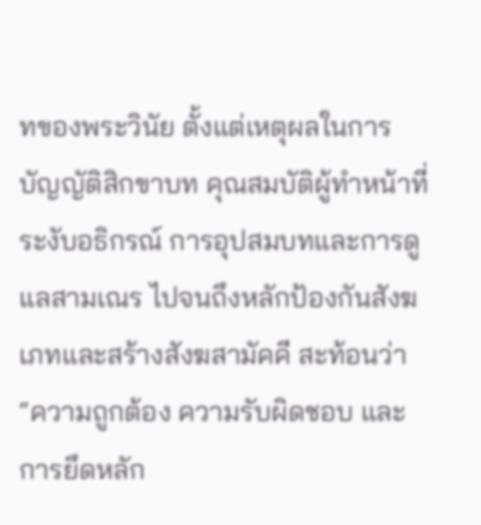ทของพระวินัย ตั้งแต่เหตุผลในการบัญญัติสิกขาบท คุณสมบัติผู้ทำหน้าที่ระงับอธิกรณ์ การอุปสมบทและการดูแลสามเณร ไปจนถึงหลักป้องกันสังฆเภทและสร้างสังฆสามัคคี สะท้อนว่า “ความถูกต้อง ความรับผิดชอบ และการยึดหลัก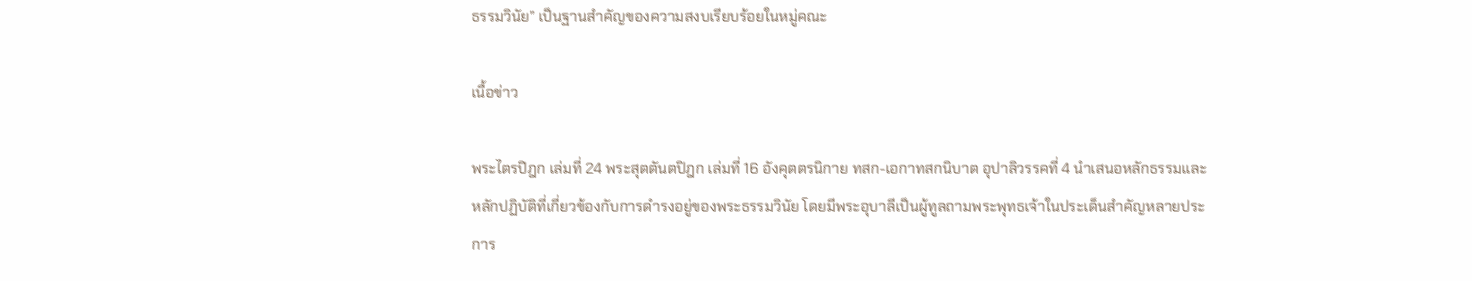ธรรมวินัย” เป็นฐานสำคัญของความสงบเรียบร้อยในหมู่คณะ

เนื้อข่าว

พระไตรปิฎก เล่มที่ 24 พระสุตตันตปิฎก เล่มที่ 16 อังคุตตรนิกาย ทสก-เอกาทสกนิบาต อุปาลิวรรคที่ 4 นำเสนอหลักธรรมและหลักปฏิบัติที่เกี่ยวข้องกับการดำรงอยู่ของพระธรรมวินัย โดยมีพระอุบาลีเป็นผู้ทูลถามพระพุทธเจ้าในประเด็นสำคัญหลายประการ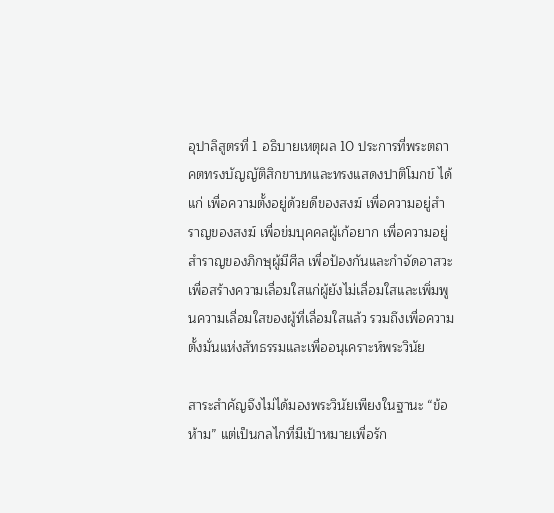อุปาลิสูตรที่ 1 อธิบายเหตุผล 10 ประการที่พระตถาคตทรงบัญญัติสิกขาบทและทรงแสดงปาติโมกข์ ได้แก่ เพื่อความตั้งอยู่ด้วยดีของสงฆ์ เพื่อความอยู่สำราญของสงฆ์ เพื่อข่มบุคคลผู้เก้อยาก เพื่อความอยู่สำราญของภิกษุผู้มีศีล เพื่อป้องกันและกำจัดอาสวะ เพื่อสร้างความเลื่อมใสแก่ผู้ยังไม่เลื่อมใสและเพิ่มพูนความเลื่อมใสของผู้ที่เลื่อมใสแล้ว รวมถึงเพื่อความตั้งมั่นแห่งสัทธรรมและเพื่ออนุเคราะห์พระวินัย

สาระสำคัญจึงไม่ได้มองพระวินัยเพียงในฐานะ “ข้อห้าม” แต่เป็นกลไกที่มีเป้าหมายเพื่อรัก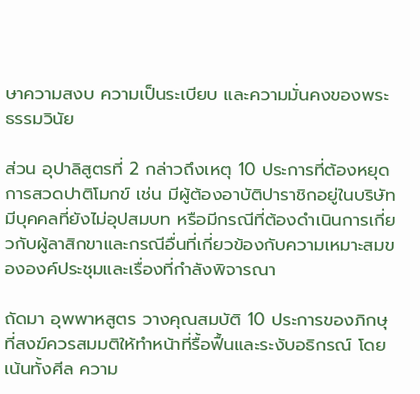ษาความสงบ ความเป็นระเบียบ และความมั่นคงของพระธรรมวินัย

ส่วน อุปาลิสูตรที่ 2 กล่าวถึงเหตุ 10 ประการที่ต้องหยุดการสวดปาติโมกข์ เช่น มีผู้ต้องอาบัติปาราชิกอยู่ในบริษัท มีบุคคลที่ยังไม่อุปสมบท หรือมีกรณีที่ต้องดำเนินการเกี่ยวกับผู้ลาสิกขาและกรณีอื่นที่เกี่ยวข้องกับความเหมาะสมขององค์ประชุมและเรื่องที่กำลังพิจารณา

ถัดมา อุพพาหสูตร วางคุณสมบัติ 10 ประการของภิกษุที่สงฆ์ควรสมมติให้ทำหน้าที่รื้อฟื้นและระงับอธิกรณ์ โดยเน้นทั้งศีล ความ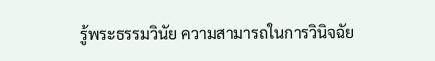รู้พระธรรมวินัย ความสามารถในการวินิจฉัย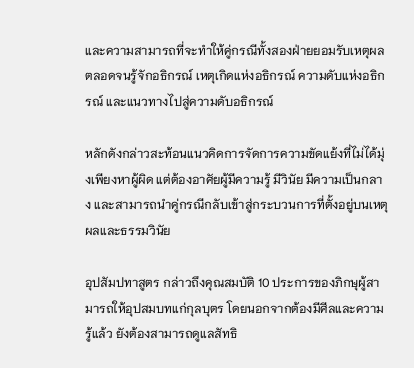และความสามารถที่จะทำให้คู่กรณีทั้งสองฝ่ายยอมรับเหตุผล ตลอดจนรู้จักอธิกรณ์ เหตุเกิดแห่งอธิกรณ์ ความดับแห่งอธิกรณ์ และแนวทางไปสู่ความดับอธิกรณ์

หลักดังกล่าวสะท้อนแนวคิดการจัดการความขัดแย้งที่ไม่ได้มุ่งเพียงหาผู้ผิด แต่ต้องอาศัยผู้มีความรู้ มีวินัย มีความเป็นกลาง และสามารถนำคู่กรณีกลับเข้าสู่กระบวนการที่ตั้งอยู่บนเหตุผลและธรรมวินัย

อุปสัมปทาสูตร กล่าวถึงคุณสมบัติ 10 ประการของภิกษุผู้สามารถให้อุปสมบทแก่กุลบุตร โดยนอกจากต้องมีศีลและความรู้แล้ว ยังต้องสามารถดูแลสัทธิ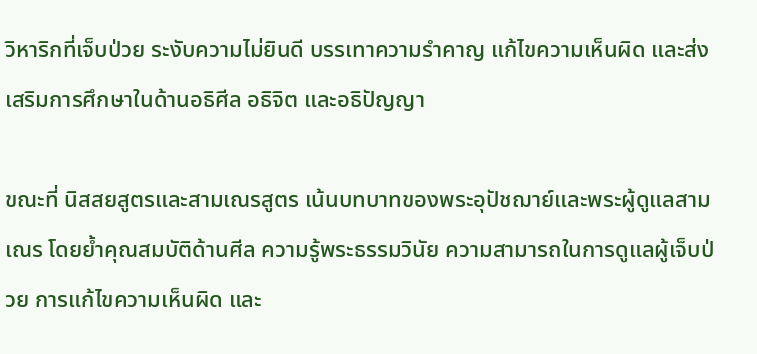วิหาริกที่เจ็บป่วย ระงับความไม่ยินดี บรรเทาความรำคาญ แก้ไขความเห็นผิด และส่งเสริมการศึกษาในด้านอธิศีล อธิจิต และอธิปัญญา

ขณะที่ นิสสยสูตรและสามเณรสูตร เน้นบทบาทของพระอุปัชฌาย์และพระผู้ดูแลสามเณร โดยย้ำคุณสมบัติด้านศีล ความรู้พระธรรมวินัย ความสามารถในการดูแลผู้เจ็บป่วย การแก้ไขความเห็นผิด และ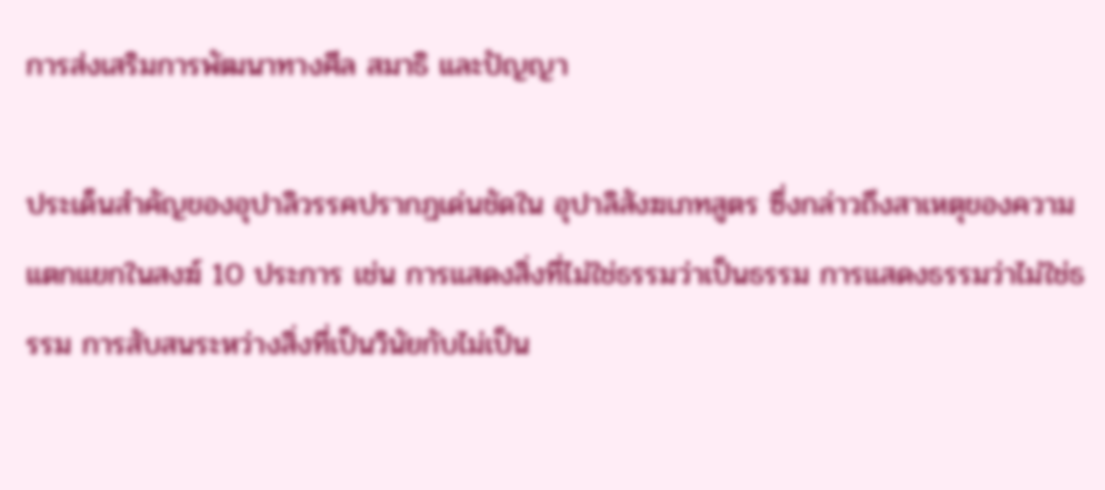การส่งเสริมการพัฒนาทางศีล สมาธิ และปัญญา

ประเด็นสำคัญของอุปาลิวรรคปรากฏเด่นชัดใน อุปาลิสังฆเภทสูตร ซึ่งกล่าวถึงสาเหตุของความแตกแยกในสงฆ์ 10 ประการ เช่น การแสดงสิ่งที่ไม่ใช่ธรรมว่าเป็นธรรม การแสดงธรรมว่าไม่ใช่ธรรม การสับสนระหว่างสิ่งที่เป็นวินัยกับไม่เป็น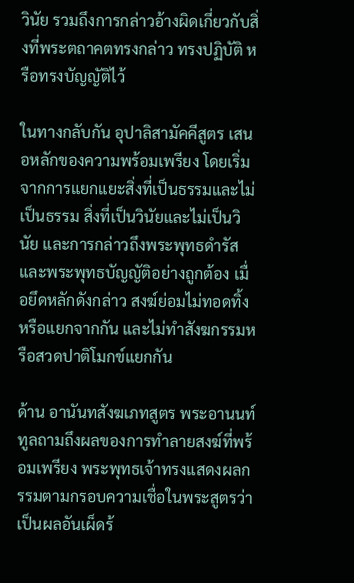วินัย รวมถึงการกล่าวอ้างผิดเกี่ยวกับสิ่งที่พระตถาคตทรงกล่าว ทรงปฏิบัติ หรือทรงบัญญัติไว้

ในทางกลับกัน อุปาลิสามัคคีสูตร เสนอหลักของความพร้อมเพรียง โดยเริ่มจากการแยกแยะสิ่งที่เป็นธรรมและไม่เป็นธรรม สิ่งที่เป็นวินัยและไม่เป็นวินัย และการกล่าวถึงพระพุทธดำรัสและพระพุทธบัญญัติอย่างถูกต้อง เมื่อยึดหลักดังกล่าว สงฆ์ย่อมไม่ทอดทิ้งหรือแยกจากกัน และไม่ทำสังฆกรรมหรือสวดปาติโมกข์แยกกัน

ด้าน อานันทสังฆเภทสูตร พระอานนท์ทูลถามถึงผลของการทำลายสงฆ์ที่พร้อมเพรียง พระพุทธเจ้าทรงแสดงผลกรรมตามกรอบความเชื่อในพระสูตรว่าเป็นผลอันเผ็ดร้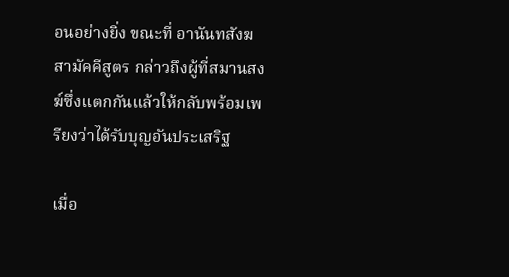อนอย่างยิ่ง ขณะที่ อานันทสังฆสามัคคีสูตร กล่าวถึงผู้ที่สมานสงฆ์ซึ่งแตกกันแล้วให้กลับพร้อมเพรียงว่าได้รับบุญอันประเสริฐ

เมื่อ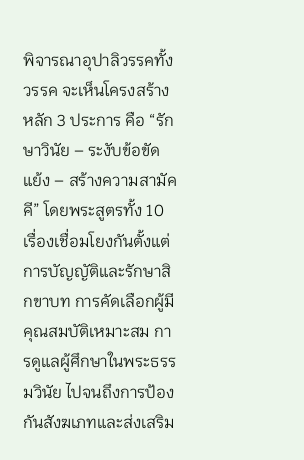พิจารณาอุปาลิวรรคทั้งวรรค จะเห็นโครงสร้างหลัก 3 ประการ คือ “รักษาวินัย – ระงับข้อขัดแย้ง – สร้างความสามัคคี” โดยพระสูตรทั้ง 10 เรื่องเชื่อมโยงกันตั้งแต่การบัญญัติและรักษาสิกขาบท การคัดเลือกผู้มีคุณสมบัติเหมาะสม การดูแลผู้ศึกษาในพระธรรมวินัย ไปจนถึงการป้องกันสังฆเภทและส่งเสริม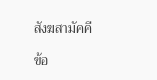สังฆสามัคคี

ข้อ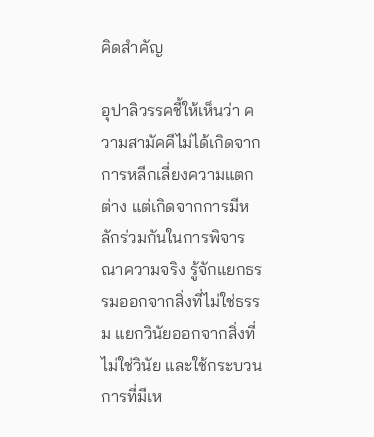คิดสำคัญ

อุปาลิวรรคชี้ให้เห็นว่า ความสามัคคีไม่ได้เกิดจากการหลีกเลี่ยงความแตกต่าง แต่เกิดจากการมีหลักร่วมกันในการพิจารณาความจริง รู้จักแยกธรรมออกจากสิ่งที่ไม่ใช่ธรรม แยกวินัยออกจากสิ่งที่ไม่ใช่วินัย และใช้กระบวนการที่มีเห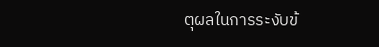ตุผลในการระงับข้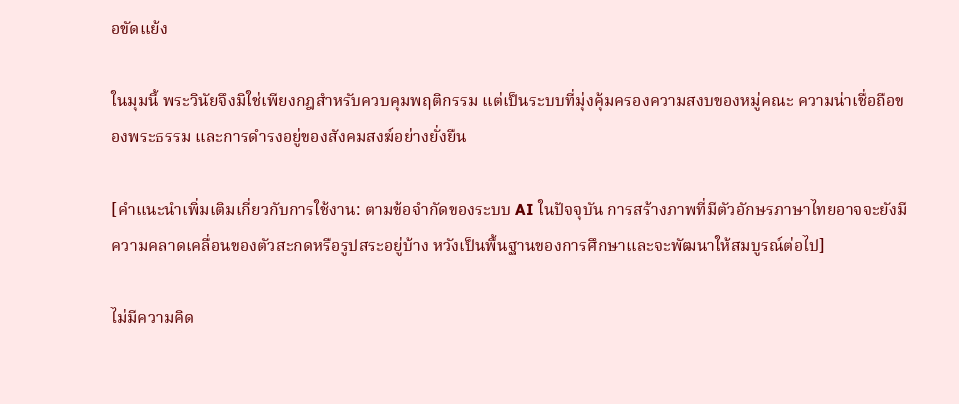อขัดแย้ง

ในมุมนี้ พระวินัยจึงมิใช่เพียงกฎสำหรับควบคุมพฤติกรรม แต่เป็นระบบที่มุ่งคุ้มครองความสงบของหมู่คณะ ความน่าเชื่อถือของพระธรรม และการดำรงอยู่ของสังคมสงฆ์อย่างยั่งยืน

[คำแนะนำเพิ่มเติมเกี่ยวกับการใช้งาน: ตามข้อจำกัดของระบบ AI ในปัจจุบัน การสร้างภาพที่มีตัวอักษรภาษาไทยอาจจะยังมีความคลาดเคลื่อนของตัวสะกดหรือรูปสระอยู่บ้าง หวังเป็นพื้นฐานของการศึกษาและจะพัฒนาให้สมบูรณ์ต่อไป]

ไม่มีความคิด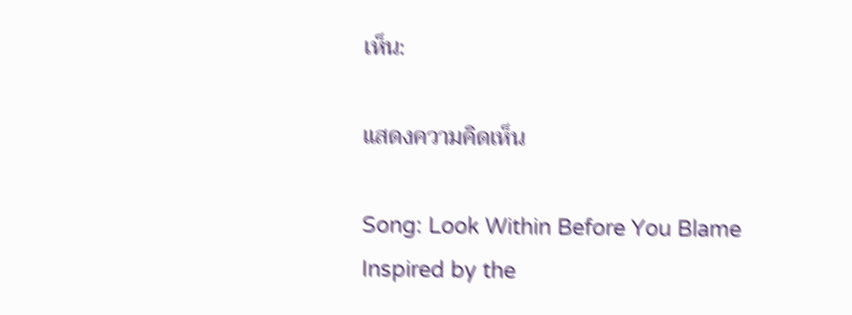เห็น:

แสดงความคิดเห็น

Song: Look Within Before You Blame Inspired by the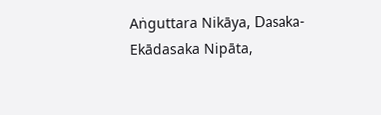Aṅguttara Nikāya, Dasaka-Ekādasaka Nipāta,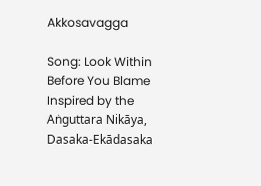Akkosavagga

Song: Look Within Before You Blame Inspired by the Aṅguttara Nikāya, Dasaka-Ekādasaka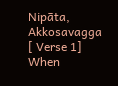Nipāta, Akkosavagga [ Verse 1] When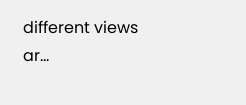different views ar...